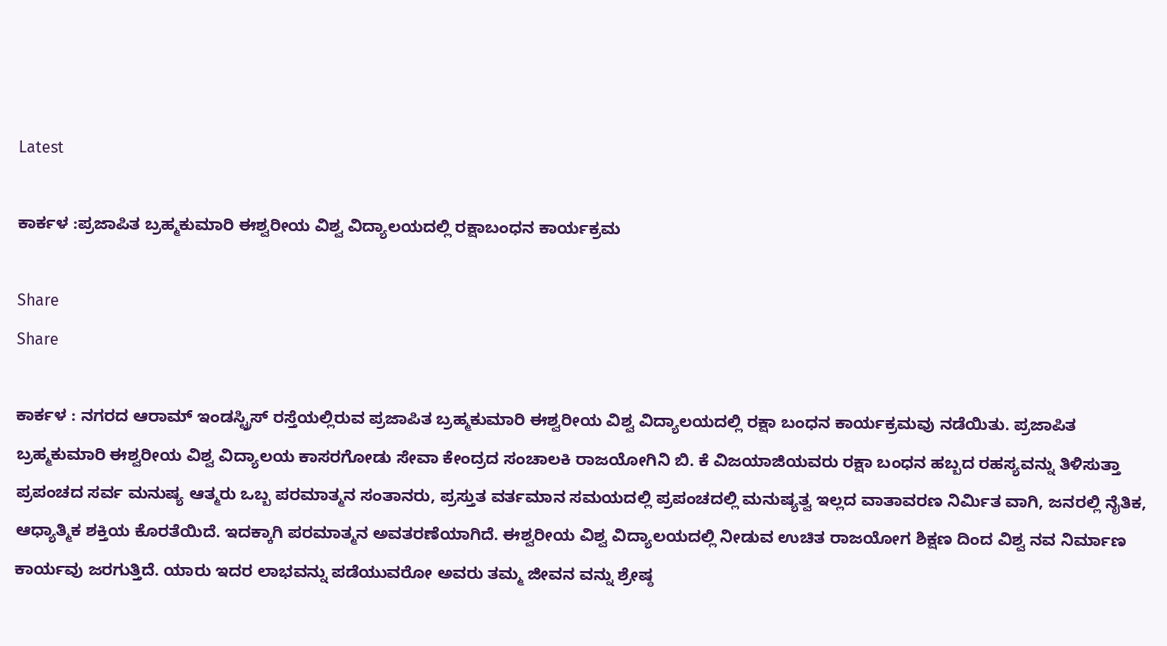Latest

ಕಾರ್ಕಳ :ಪ್ರಜಾಪಿತ ಬ್ರಹ್ಮಕುಮಾರಿ ಈಶ್ವರೀಯ ವಿಶ್ವ ವಿದ್ಯಾಲಯದಲ್ಲಿ ರಕ್ಷಾಬಂಧನ ಕಾರ್ಯಕ್ರಮ

Share
Share

ಕಾರ್ಕಳ : ನಗರದ ಆರಾಮ್ ಇಂಡಸ್ಟ್ರಿಸ್ ರಸ್ತೆಯಲ್ಲಿರುವ ಪ್ರಜಾಪಿತ ಬ್ರಹ್ಮಕುಮಾರಿ ಈಶ್ವರೀಯ ವಿಶ್ವ ವಿದ್ಯಾಲಯದಲ್ಲಿ ರಕ್ಷಾ ಬಂಧನ ಕಾರ್ಯಕ್ರಮವು ನಡೆಯಿತು. ಪ್ರಜಾಪಿತ ಬ್ರಹ್ಮಕುಮಾರಿ ಈಶ್ವರೀಯ ವಿಶ್ವ ವಿದ್ಯಾಲಯ ಕಾಸರಗೋಡು ಸೇವಾ ಕೇಂದ್ರದ ಸಂಚಾಲಕಿ ರಾಜಯೋಗಿನಿ ಬಿ. ಕೆ ವಿಜಯಾಜಿಯವರು ರಕ್ಷಾ ಬಂಧನ ಹಬ್ಬದ ರಹಸ್ಯವನ್ನು ತಿಳಿಸುತ್ತಾ ಪ್ರಪಂಚದ ಸರ್ವ ಮನುಷ್ಯ ಆತ್ಮರು ಒಬ್ಬ ಪರಮಾತ್ಮನ ಸಂತಾನರು, ಪ್ರಸ್ತುತ ವರ್ತಮಾನ ಸಮಯದಲ್ಲಿ ಪ್ರಪಂಚದಲ್ಲಿ ಮನುಷ್ಯತ್ವ ಇಲ್ಲದ ವಾತಾವರಣ ನಿರ್ಮಿತ ವಾಗಿ, ಜನರಲ್ಲಿ ನೈತಿಕ, ಆಧ್ಯಾತ್ಮಿಕ ಶಕ್ತಿಯ ಕೊರತೆಯಿದೆ. ಇದಕ್ಕಾಗಿ ಪರಮಾತ್ಮನ ಅವತರಣೆಯಾಗಿದೆ. ಈಶ್ವರೀಯ ವಿಶ್ವ ವಿದ್ಯಾಲಯದಲ್ಲಿ ನೀಡುವ ಉಚಿತ ರಾಜಯೋಗ ಶಿಕ್ಷಣ ದಿಂದ ವಿಶ್ವ ನವ ನಿರ್ಮಾಣ ಕಾರ್ಯವು ಜರಗುತ್ತಿದೆ. ಯಾರು ಇದರ ಲಾಭವನ್ನು ಪಡೆಯುವರೋ ಅವರು ತಮ್ಮ ಜೀವನ ವನ್ನು ಶ್ರೇಷ್ಠ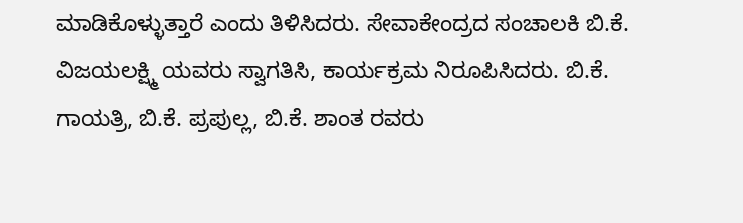ಮಾಡಿಕೊಳ್ಳುತ್ತಾರೆ ಎಂದು ತಿಳಿಸಿದರು. ಸೇವಾಕೇಂದ್ರದ ಸಂಚಾಲಕಿ ಬಿ.ಕೆ. ವಿಜಯಲಕ್ಷ್ಮಿ ಯವರು ಸ್ವಾಗತಿಸಿ, ಕಾರ್ಯಕ್ರಮ ನಿರೂಪಿಸಿದರು. ಬಿ.ಕೆ. ಗಾಯತ್ರಿ, ಬಿ.ಕೆ. ಪ್ರಪುಲ್ಲ, ಬಿ.ಕೆ. ಶಾಂತ ರವರು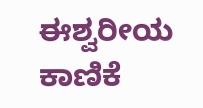ಈಶ್ವರೀಯ ಕಾಣಿಕೆ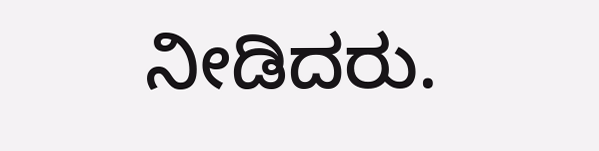ನೀಡಿದರು.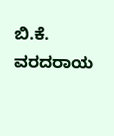ಬಿ.ಕೆ. ವರದರಾಯ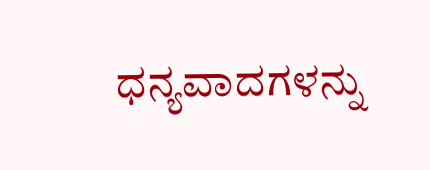ಧನ್ಯವಾದಗಳನ್ನು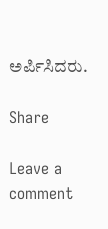ಅರ್ಪಿಸಿದರು.

Share

Leave a comment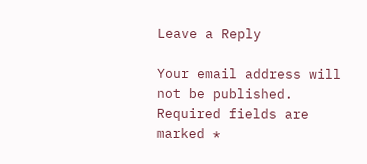Leave a Reply

Your email address will not be published. Required fields are marked *